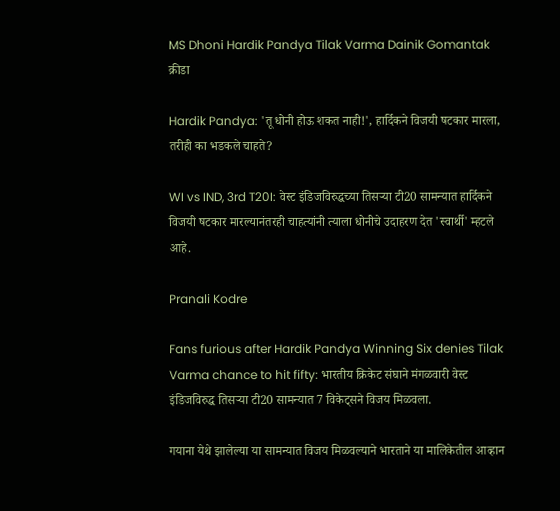MS Dhoni Hardik Pandya Tilak Varma Dainik Gomantak
क्रीडा

Hardik Pandya: 'तू धोनी होऊ शकत नाही!', हार्दिकने विजयी षटकार मारला, तरीही का भडकले चाहते?

WI vs IND, 3rd T20I: वेस्ट इंडिजविरुद्धच्या तिसऱ्या टी20 सामन्यात हार्दिकने विजयी षटकार मारल्यानंतरही चाहत्यांनी त्याला धोनीचे उदाहरण देत 'स्वार्थी' म्हटले आहे.

Pranali Kodre

Fans furious after Hardik Pandya Winning Six denies Tilak Varma chance to hit fifty: भारतीय क्रिकेट संघाने मंगळवारी वेस्ट इंडिजविरुद्ध तिसऱ्या टी20 सामन्यात 7 विकेट्सने विजय मिळवला.

गयाना येथे झालेल्या या सामन्यात विजय मिळवल्याने भारताने या मालिकेतील आव्हान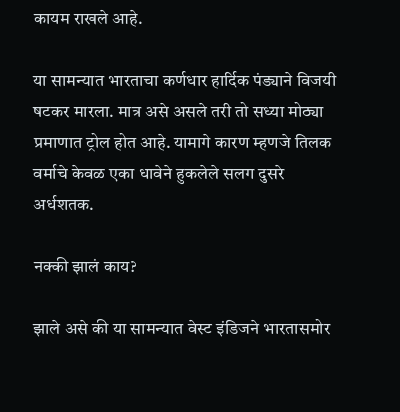कायम राखले आहे.

या सामन्यात भारताचा कर्णधार हार्दिक पंड्याने विजयी षटकर मारला. मात्र असे असले तरी तो सध्या मोठ्या प्रमाणात ट्रोल होत आहे. यामागे कारण म्हणजे तिलक वर्माचे केवळ एका धावेने हुकलेले सलग दुसरे अर्धशतक.

नक्की झालं काय?

झाले असे की या सामन्यात वेस्ट इंडिजने भारतासमोर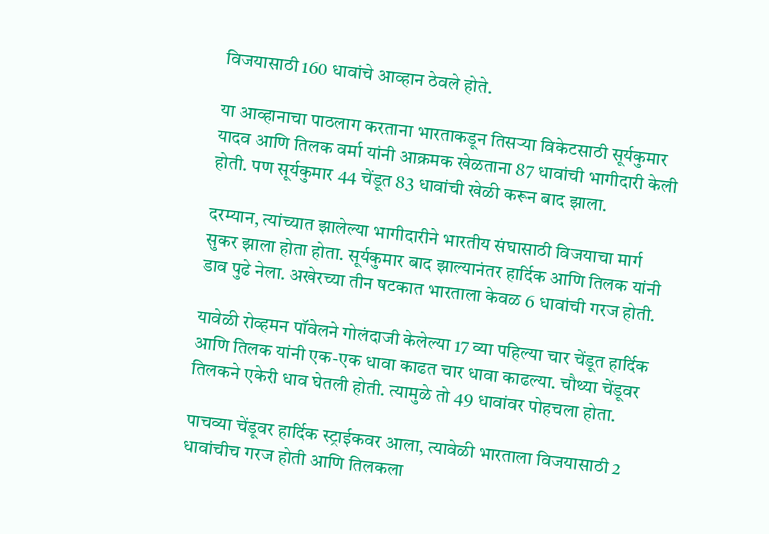विजयासाठी 160 धावांचे आव्हान ठेवले होते.

या आव्हानाचा पाठलाग करताना भारताकडून तिसऱ्या विकेटसाठी सूर्यकुमार यादव आणि तिलक वर्मा यांनी आक्रमक खेळताना 87 धावांची भागीदारी केली होती. पण सूर्यकुमार 44 चेंडूत 83 धावांची खेळी करून बाद झाला.

दरम्यान, त्यांच्यात झालेल्या भागीदारीने भारतीय संघासाठी विजयाचा मार्ग सुकर झाला होता होता. सूर्यकुमार बाद झाल्यानंतर हार्दिक आणि तिलक यांनी डाव पुढे नेला. अखेरच्या तीन षटकात भारताला केवळ 6 धावांची गरज होती.

यावेळी रोव्हमन पॉवेलने गोलंदाजी केलेल्या 17 व्या पहिल्या चार चेंडूत हार्दिक आणि तिलक यांनी एक-एक धावा काढत चार धावा काढल्या. चौथ्या चेंडूवर तिलकने एकेरी धाव घेतली होती. त्यामुळे तो 49 धावांवर पोहचला होता.

पाचव्या चेंडूवर हार्दिक स्ट्राईकवर आला, त्यावेळी भारताला विजयासाठी 2 धावांचीच गरज होती आणि तिलकला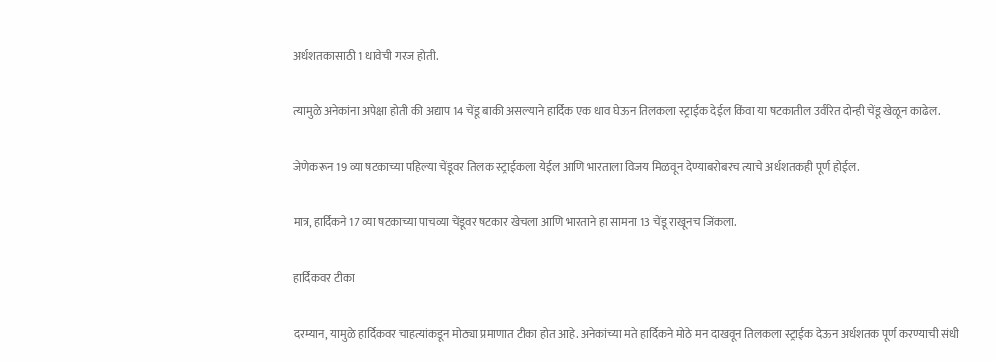अर्धशतकासाठी 1 धावेची गरज होती.

त्यामुळे अनेकांना अपेक्षा होती की अद्याप 14 चेंडू बाकी असल्याने हार्दिक एक धाव घेऊन तिलकला स्ट्राईक देईल किंवा या षटकातील उर्वरित दोन्ही चेंडू खेळून काढेल.

जेणेकरून 19 व्या षटकाच्या पहिल्या चेंडूवर तिलक स्ट्राईकला येईल आणि भारताला विजय मिळवून देण्याबरोबरच त्याचे अर्धशतकही पूर्ण होईल.

मात्र, हार्दिकने 17 व्या षटकाच्या पाचव्या चेंडूवर षटकार खेचला आणि भारताने हा सामना 13 चेंडू राखूनच जिंकला.

हार्दिकवर टीका

दरम्यान, यामुळे हार्दिकवर चाहत्यांकडून मोठ्या प्रमाणात टीका होत आहे. अनेकांच्या मते हार्दिकने मोठे मन दाखवून तिलकला स्ट्राईक देऊन अर्धशतक पूर्ण करण्याची संधी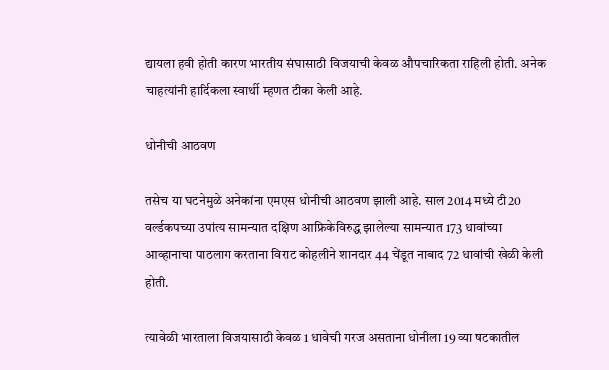द्यायला हवी होती कारण भारतीय संघासाठी विजयाची केवळ औपचारिकता राहिली होती. अनेक चाहत्यांनी हार्दिकला स्वार्थी म्हणत टीका केली आहे.

धोनीची आठवण

तसेच या घटनेमुळे अनेकांना एमएस धोनीची आठवण झाली आहे. साल 2014 मध्ये टी20 वर्ल्डकपच्या उपांत्य सामन्यात दक्षिण आफ्रिकेविरुद्ध झालेल्या सामन्यात 173 धावांच्या आव्हानाचा पाठलाग करताना विराट कोहलीने शानदार 44 चेंडूत नाबाद 72 धावांची खेळी केली होती.

त्यावेळी भारताला विजयासाठी केवळ 1 धावेची गरज असताना धोनीला 19 व्या षटकातील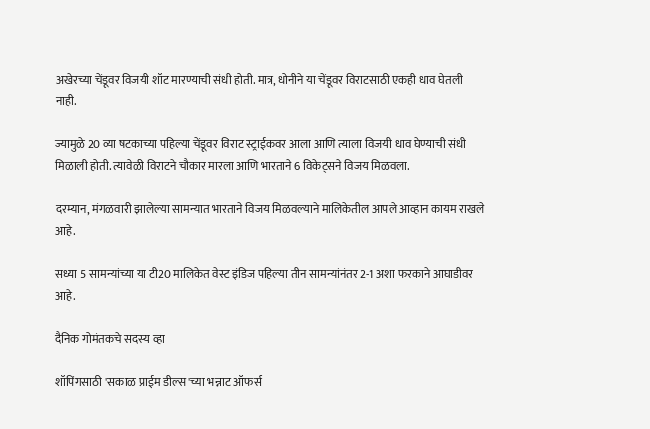अखेरच्या चेंडूवर विजयी शॉट मारण्याची संधी होती. मात्र, धोनीने या चेंडूवर विराटसाठी एकही धाव घेतली नाही.

ज्यामुळे 20 व्या षटकाच्या पहिल्या चेंडूवर विराट स्ट्राईकवर आला आणि त्याला विजयी धाव घेण्याची संधी मिळाली होती. त्यावेळी विराटने चौकार मारला आणि भारताने 6 विकेट्सने विजय मिळवला.

दरम्यान, मंगळवारी झालेल्या सामन्यात भारताने विजय मिळवल्याने मालिकेतील आपले आव्हान कायम राखले आहे.

सध्या 5 सामन्यांच्या या टी20 मालिकेत वेस्ट इंडिज पहिल्या तीन सामन्यांनंतर 2-1 अशा फरकाने आघाडीवर आहे.

दैनिक गोमंतकचे सदस्य व्हा

शॉपिंगसाठी 'सकाळ प्राईम डील्स'च्या भन्नाट ऑफर्स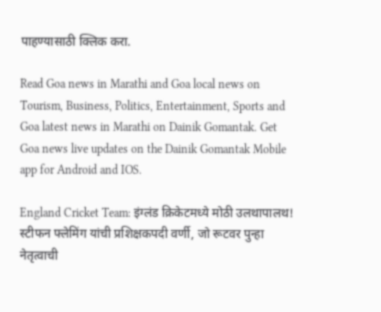पाहण्यासाठी क्लिक करा.

Read Goa news in Marathi and Goa local news on Tourism, Business, Politics, Entertainment, Sports and Goa latest news in Marathi on Dainik Gomantak. Get Goa news live updates on the Dainik Gomantak Mobile app for Android and IOS.

England Cricket Team: इंग्लंड क्रिकेटमध्ये मोठी उलथापालथ! स्टीफन फ्लेमिंग यांची प्रशिक्षकपदी वर्णी, जो रूटवर पुन्हा नेतृत्वाची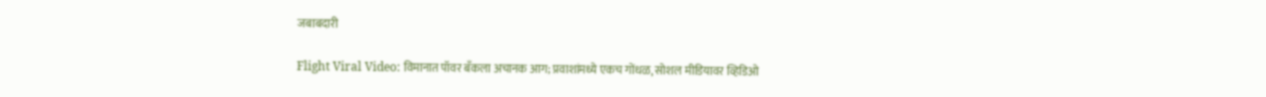जबाबदारी

Flight Viral Video: विमानात पॉवर बँकला अचानक आग; प्रवाशांमध्ये एकच गोंधळ, सोशल मीडियावर व्हिडिओ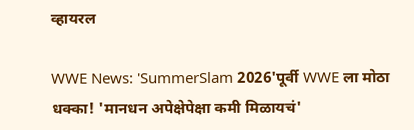व्हायरल

WWE News: 'SummerSlam 2026'पूर्वी WWE ला मोठा धक्का! 'मानधन अपेक्षेपेक्षा कमी मिळायचं'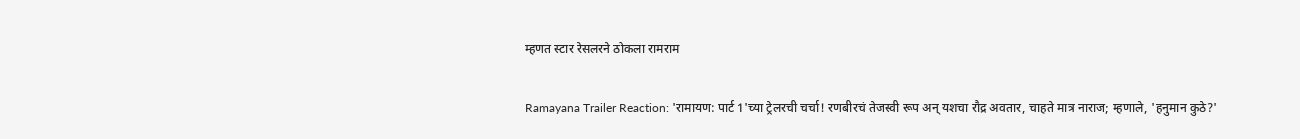म्हणत स्टार रेसलरने ठोकला रामराम

Ramayana Trailer Reaction: 'रामायण: पार्ट 1'च्या ट्रेलरची चर्चा! रणबीरचं तेजस्वी रूप अन् यशचा रौद्र अवतार, चाहते मात्र नाराज; म्हणाले, 'हनुमान कुठे?'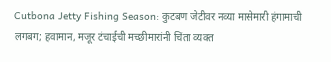Cutbona Jetty Fishing Season: कुटबण जेटीवर नव्या मासेमारी हंगामाची लगबग; हवामान, मजूर टंचाईची मच्छीमारांनी चिंता व्यक्त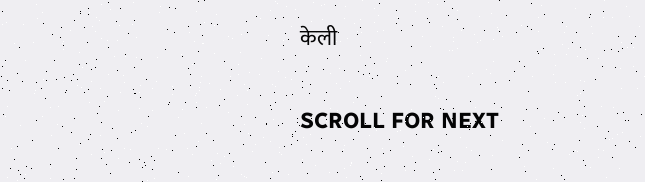केली

SCROLL FOR NEXT